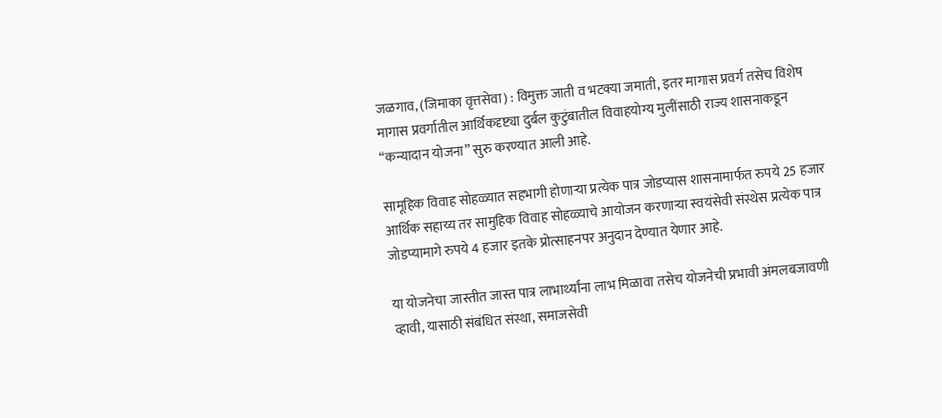जळगाव, (जिमाका वृत्तसेवा) : विमुक्त जाती व भटक्या जमाती, इतर मागास प्रवर्ग तसेच विशेष मागास प्रवर्गातील आर्थिकदृष्ट्या दुर्बल कुटुंबातील विवाहयोग्य मुलींसाठी राज्य शासनाकडून “कन्यादान योजना” सुरु करण्यात आली आहे.

सामूहिक विवाह सोहळ्यात सहभागी होणाऱ्या प्रत्येक पात्र जोडप्यास शासनामार्फत रुपये 25 हजार आर्थिक सहाय्य तर सामुहिक विवाह सोहळ्याचे आयोजन करणाऱ्या स्वयंसेवी संस्थेस प्रत्येक पात्र जोडप्यामागे रुपये 4 हजार इतके प्रोत्साहनपर अनुदान देण्यात येणार आहे.

या योजनेचा जास्तीत जास्त पात्र लाभार्थ्यांना लाभ मिळावा तसेच योजनेची प्रभावी अंमलबजावणी व्हावी, यासाठी संबंधित संस्था, समाजसेवी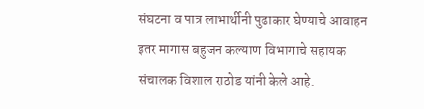संघटना व पात्र लाभार्थीनी पुढाकार घेण्याचे आवाहन इतर मागास बहुजन कल्याण विभागाचे सहायक संचालक विशाल राठोड यांनी केले आहे.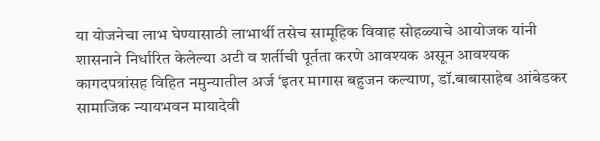या योजनेचा लाभ घेण्यासाठी लाभार्थी तसेच सामूहिक विवाह सोहळ्याचे आयोजक यांनी शासनाने निर्धारित केलेल्या अटी व शर्तीची पूर्तता करणे आवश्यक असून आवश्यक कागदपत्रांसह विहित नमुन्यातील अर्ज ‘इतर मागास बहुजन कल्याण, डॉ.बाबासाहेब आंबेडकर सामाजिक न्यायभवन मायादेवी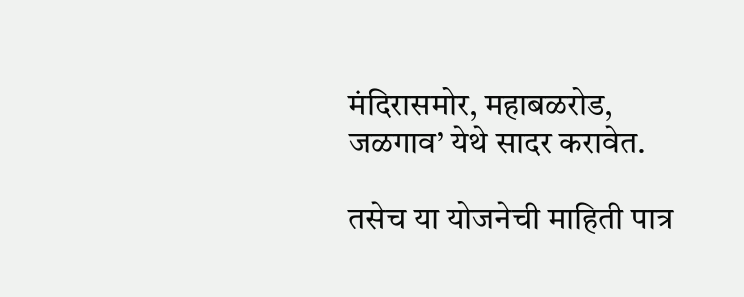मंदिरासमोर, महाबळरोड, जळगाव’ येथे सादर करावेत.

तसेच या योजनेची माहिती पात्र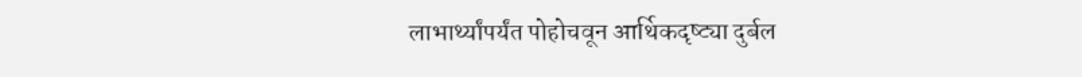लाभार्थ्यांपर्यंत पोहोचवून आर्थिकदृष्ट्या दुर्बल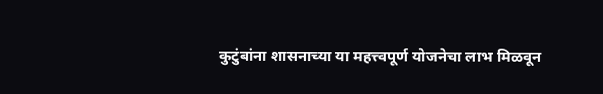कुटुंबांना शासनाच्या या महत्त्वपूर्ण योजनेचा लाभ मिळवून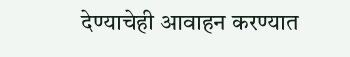देण्याचेही आवाहन करण्यात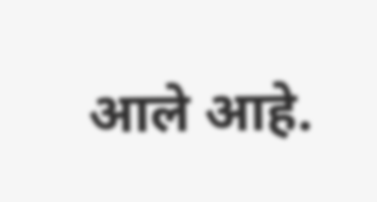आले आहे.